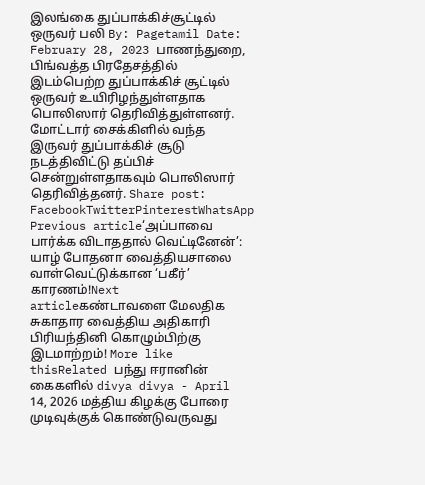இலங்கை துப்பாக்கிச்சூட்டில் ஒருவர் பலி By: Pagetamil Date: February 28, 2023 பாணந்துறை, பிங்வத்த பிரதேசத்தில் இடம்பெற்ற துப்பாக்கிச் சூட்டில் ஒருவர் உயிரிழந்துள்ளதாக பொலிஸார் தெரிவித்துள்ளனர். மோட்டார் சைக்கிளில் வந்த இருவர் துப்பாக்கிச் சூடு நடத்திவிட்டு தப்பிச் சென்றுள்ளதாகவும் பொலிஸார் தெரிவித்தனர். Share post: FacebookTwitterPinterestWhatsApp Previous article‘அப்பாவை பார்க்க விடாததால் வெட்டினேன்’: யாழ் போதனா வைத்தியசாலை வாள்வெட்டுக்கான ‘பகீர்’ காரணம்!Next articleகண்டாவளை மேலதிக சுகாதார வைத்திய அதிகாரி பிரியந்தினி கொழும்பிற்கு இடமாற்றம்! More like thisRelated பந்து ஈரானின் கைகளில் divya divya - April 14, 2026 மத்திய கிழக்கு போரை முடிவுக்குக் கொண்டுவருவது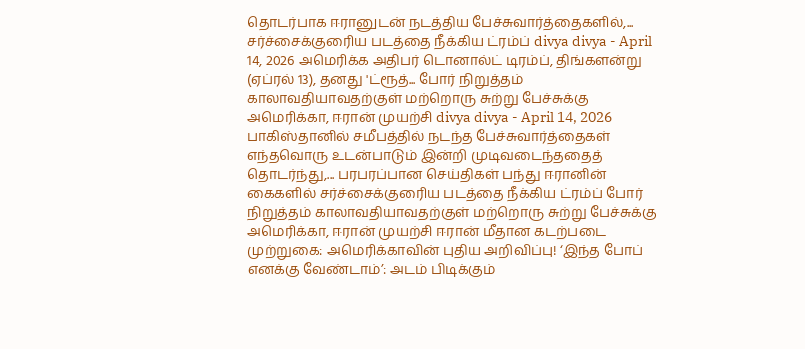தொடர்பாக ஈரானுடன் நடத்திய பேச்சுவார்த்தைகளில்,... சர்ச்சைக்குரைிய படத்தை நீக்கிய ட்ரம்ப் divya divya - April 14, 2026 அமெரிக்க அதிபர் டொனால்ட் டிரம்ப், திங்களன்று (ஏப்ரல் 13), தனது 'ட்ரூத்... போர் நிறுத்தம் காலாவதியாவதற்குள் மற்றொரு சுற்று பேச்சுக்கு அமெரிக்கா, ஈரான் முயற்சி divya divya - April 14, 2026 பாகிஸ்தானில் சமீபத்தில் நடந்த பேச்சுவார்த்தைகள் எந்தவொரு உடன்பாடும் இன்றி முடிவடைந்ததைத் தொடர்ந்து,... பரபரப்பான செய்திகள் பந்து ஈரானின் கைகளில் சர்ச்சைக்குரைிய படத்தை நீக்கிய ட்ரம்ப் போர் நிறுத்தம் காலாவதியாவதற்குள் மற்றொரு சுற்று பேச்சுக்கு அமெரிக்கா, ஈரான் முயற்சி ஈரான் மீதான கடற்படை முற்றுகை: அமெரிக்காவின் புதிய அறிவிப்பு! ‘இந்த போப் எனக்கு வேண்டாம்’: அடம் பிடிக்கும்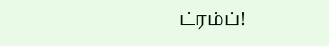ட்ரம்ப்!